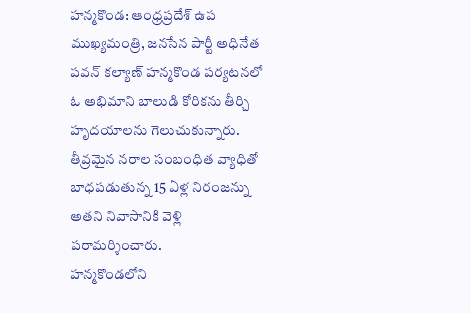హన్మకొండ: ఆంధ్రప్రదేశ్ ఉప ముఖ్యమంత్రి, జనసేన పార్టీ అధినేత పవన్ కల్యాణ్ హన్మకొండ పర్యటనలో ఓ అభిమాని బాలుడి కోరికను తీర్చి హృదయాలను గెలుచుకున్నారు. తీవ్రమైన నరాల సంబంధిత వ్యాధితో బాధపడుతున్న 15 ఏళ్ల నిరంజన్ను అతని నివాసానికి వెళ్లి పరామర్శించారు.
హన్మకొండలోని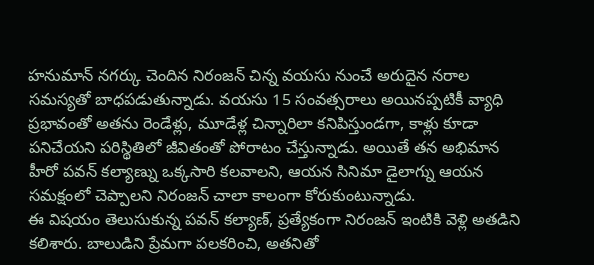హనుమాన్ నగర్కు చెందిన నిరంజన్ చిన్న వయసు నుంచే అరుదైన నరాల సమస్యతో బాధపడుతున్నాడు. వయసు 15 సంవత్సరాలు అయినప్పటికీ వ్యాధి ప్రభావంతో అతను రెండేళ్లు, మూడేళ్ల చిన్నారిలా కనిపిస్తుండగా, కాళ్లు కూడా పనిచేయని పరిస్థితిలో జీవితంతో పోరాటం చేస్తున్నాడు. అయితే తన అభిమాన హీరో పవన్ కల్యాణ్ను ఒక్కసారి కలవాలని, ఆయన సినిమా డైలాగ్ను ఆయన సమక్షంలో చెప్పాలని నిరంజన్ చాలా కాలంగా కోరుకుంటున్నాడు.
ఈ విషయం తెలుసుకున్న పవన్ కల్యాణ్, ప్రత్యేకంగా నిరంజన్ ఇంటికి వెళ్లి అతడిని కలిశారు. బాలుడిని ప్రేమగా పలకరించి, అతనితో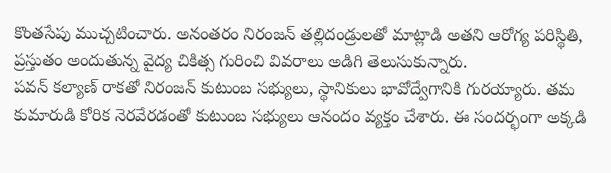కొంతసేపు ముచ్చటించారు. అనంతరం నిరంజన్ తల్లిదండ్రులతో మాట్లాడి అతని ఆరోగ్య పరిస్థితి, ప్రస్తుతం అందుతున్న వైద్య చికిత్స గురించి వివరాలు అడిగి తెలుసుకున్నారు.
పవన్ కల్యాణ్ రాకతో నిరంజన్ కుటుంబ సభ్యులు, స్థానికులు భావోద్వేగానికి గురయ్యారు. తమ కుమారుడి కోరిక నెరవేరడంతో కుటుంబ సభ్యులు ఆనందం వ్యక్తం చేశారు. ఈ సందర్భంగా అక్కడి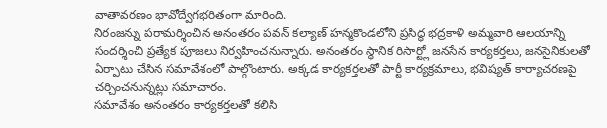వాతావరణం భావోద్వేగభరితంగా మారింది.
నిరంజన్ను పరామర్శించిన అనంతరం పవన్ కల్యాణ్ హన్మకొండలోని ప్రసిద్ధ భద్రకాళి అమ్మవారి ఆలయాన్ని సందర్శించి ప్రత్యేక పూజలు నిర్వహించనున్నారు. అనంతరం స్థానిక రిసార్ట్లో జనసేన కార్యకర్తలు, జనసైనికులతో ఏర్పాటు చేసిన సమావేశంలో పాల్గొంటారు. అక్కడ కార్యకర్తలతో పార్టీ కార్యక్రమాలు, భవిష్యత్ కార్యాచరణపై చర్చించనున్నట్లు సమాచారం.
సమావేశం అనంతరం కార్యకర్తలతో కలిసి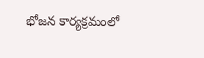భోజన కార్యక్రమంలో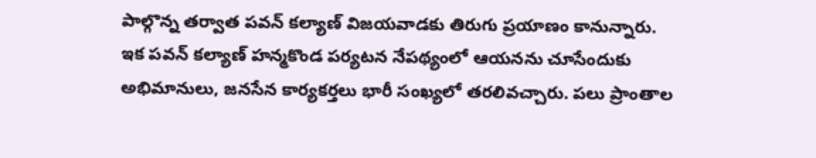పాల్గొన్న తర్వాత పవన్ కల్యాణ్ విజయవాడకు తిరుగు ప్రయాణం కానున్నారు.
ఇక పవన్ కల్యాణ్ హన్మకొండ పర్యటన నేపథ్యంలో ఆయనను చూసేందుకు అభిమానులు, జనసేన కార్యకర్తలు భారీ సంఖ్యలో తరలివచ్చారు. పలు ప్రాంతాల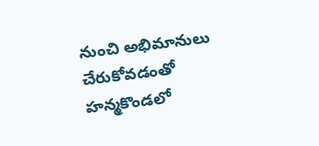నుంచి అభిమానులు చేరుకోవడంతో హన్మకొండలో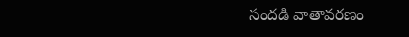సందడి వాతావరణం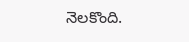నెలకొంది.